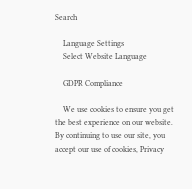Search

    Language Settings
    Select Website Language

    GDPR Compliance

    We use cookies to ensure you get the best experience on our website. By continuing to use our site, you accept our use of cookies, Privacy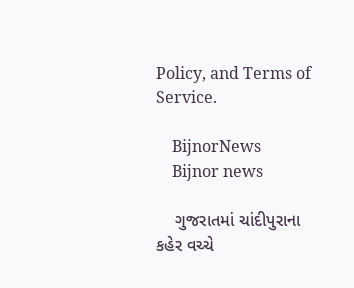Policy, and Terms of Service.

    BijnorNews
    Bijnor news

    ગુજરાતમાં ચાંદીપુરાના કહેર વચ્ચે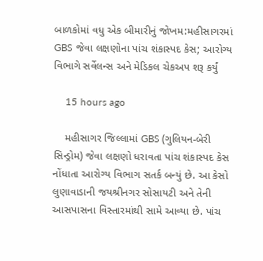બાળકોમાં વધુ એક બીમારીનું જોખમ:મહીસાગરમાં GBS જેવા લક્ષણોના પાંચ શંકાસ્પદ કેસ; આરોગ્ય વિભાગે સર્વેલન્સ અને મેડિકલ ચેકઅપ શરૂ કર્યું

    15 hours ago

    મહીસાગર જિલ્લામાં GBS (ગુલિયન-બેરી સિન્ડ્રોમ) જેવા લક્ષણો ધરાવતા પાંચ શંકાસ્પદ કેસ નોંધાતા આરોગ્ય વિભાગ સતર્ક બન્યું છે. આ કેસો લુણાવાડાની જયશ્રીનગર સોસાયટી અને તેની આસપાસના વિસ્તારમાંથી સામે આવ્યા છે. પાંચ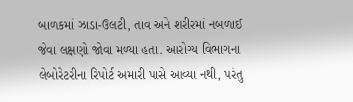બાળકમાં ઝાડા-ઉલટી, તાવ અને શરીરમાં નબળાઈ જેવા લક્ષણો જોવા મળ્યા હતા. આરોગ્ય વિભાગના લેબોરેટરીના રિપોર્ટ અમારી પાસે આવ્યા નથી, પરંતુ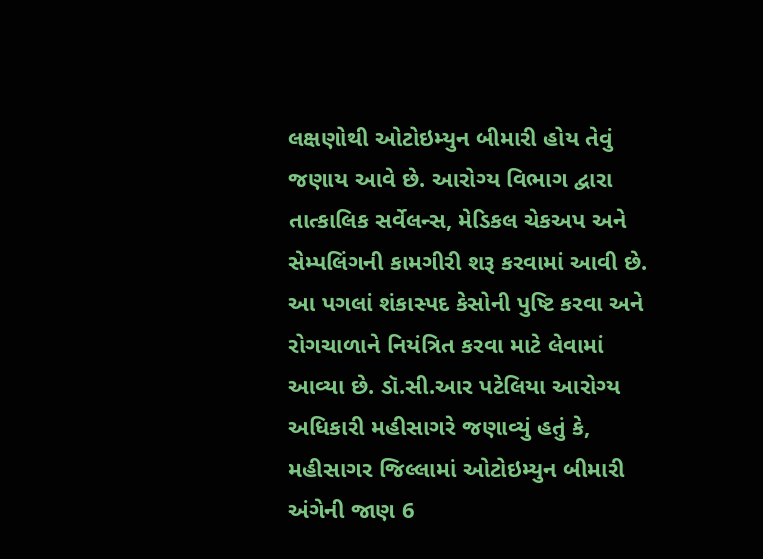લક્ષણોથી ઓટોઇમ્યુન બીમારી હોય તેવું જણાય આવે છે. આરોગ્ય વિભાગ દ્વારા તાત્કાલિક સર્વેલન્સ, મેડિકલ ચેકઅપ અને સેમ્પલિંગની કામગીરી શરૂ કરવામાં આવી છે. આ પગલાં શંકાસ્પદ કેસોની પુષ્ટિ કરવા અને રોગચાળાને નિયંત્રિત કરવા માટે લેવામાં આવ્યા છે. ડૉ.સી.આર પટેલિયા આરોગ્ય અધિકારી મહીસાગરે જણાવ્યું હતું કે, મહીસાગર જિલ્લામાં ઓટોઇમ્યુન બીમારી અંગેની જાણ 6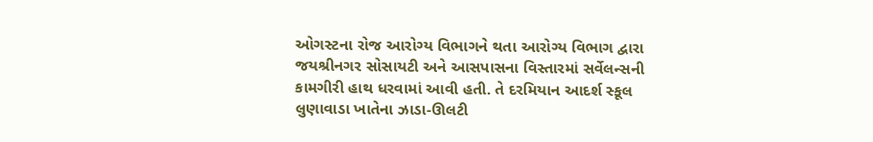ઓગસ્ટના રોજ આરોગ્ય વિભાગને થતા આરોગ્ય વિભાગ દ્વારા જયશ્રીનગર સોસાયટી અને આસપાસના વિસ્તારમાં સર્વેલન્સની કામગીરી હાથ ધરવામાં આવી હતી. તે દરમિયાન આદર્શ સ્કૂલ લુણાવાડા ખાતેના ઝાડા-ઊલટી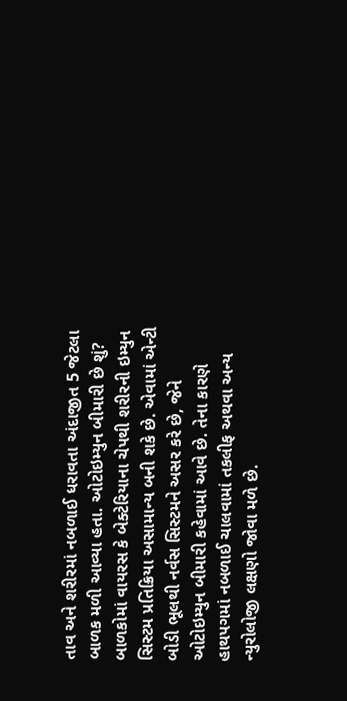તાવ અને શરીરમાં નબળાઈ ધરાવતા અંદાજીત 5 જેટલા બાળક મળી આવ્યા હતા. ઓટોઇમ્યુન બીમારી છે શું? બાળકોમાં વાયરસ કે બેક્ટેરિયાના ચેપથી શરીરની ઇમ્યુન સિસ્ટમ પ્રતિક્રિયા અસામાન્ય બની શકે છે. એવામાં એન્ટી બોડી ભૂલથી નર્વસ સિસ્ટમને અસર કરે છે, જેને ઓટોઇમ્યુન બીમારી કહેવામાં આવે છે. તેના કારણે હાથપગમાં નબળાઈ ચાલવામાં તકલીફ અથવા અન્ય ન્યુરોલોજી લક્ષણો જોવા મળે છે.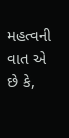મહત્વની વાત એ છે કે,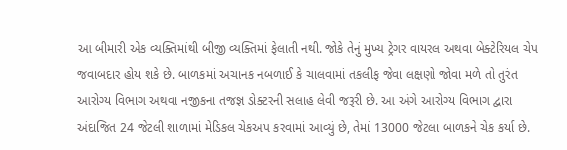આ બીમારી એક વ્યક્તિમાંથી બીજી વ્યક્તિમાં ફેલાતી નથી. જોકે તેનું મુખ્ય ટ્રેગર વાયરલ અથવા બેક્ટેરિયલ ચેપ જવાબદાર હોય શકે છે. બાળકમાં અચાનક નબળાઈ કે ચાલવામાં તકલીફ જેવા લક્ષણો જોવા મળે તો તુરંત આરોગ્ય વિભાગ અથવા નજીકના તજજ્ઞ ડોક્ટરની સલાહ લેવી જરૂરી છે. આ અંગે આરોગ્ય વિભાગ દ્વારા અંદાજિત 24 જેટલી શાળામાં મેડિકલ ચેકઅપ કરવામાં આવ્યું છે, તેમાં 13000 જેટલા બાળકને ચેક કર્યા છે.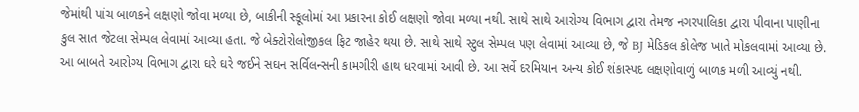જેમાંથી પાંચ બાળકને લક્ષણો જોવા મળ્યા છે, બાકીની સ્કૂલોમાં આ પ્રકારના કોઈ લક્ષણો જોવા મળ્યા નથી. સાથે સાથે આરોગ્ય વિભાગ દ્વારા તેમજ નગરપાલિકા દ્વારા પીવાના પાણીના કુલ સાત જેટલા સેમ્પલ લેવામાં આવ્યા હતા. જે બેક્ટોરોલોજીકલ ફિટ જાહેર થયા છે. સાથે સાથે સ્ટુલ સેમ્પલ પણ લેવામાં આવ્યા છે, જે BJ મેડિકલ કોલેજ ખાતે મોકલવામાં આવ્યા છે. આ બાબતે આરોગ્ય વિભાગ દ્વારા ઘરે ઘરે જઈને સઘન સર્વિલન્સની કામગીરી હાથ ધરવામાં આવી છે. આ સર્વે દરમિયાન અન્ય કોઈ શંકાસ્પદ લક્ષણોવાળું બાળક મળી આવ્યું નથી.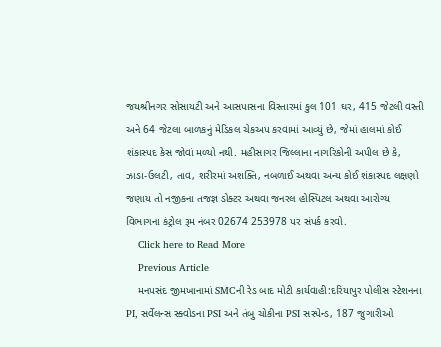જયશ્રીનગર સોસાયટી અને આસપાસના વિસ્તારમાં કુલ 101 ઘર, 415 જેટલી વસ્તી અને 64 જેટલા બાળકનું મેડિકલ ચેકઅપ કરવામાં આવ્યું છે, જેમાં હાલમાં કોઈ શંકાસ્પદ કેસ જોવાં મળ્યો નથી. મહીસાગર જિલ્લાના નાગરિકોની અપીલ છે કે, ઝાડા-ઉલટી, તાવ, શરીરમાં અશક્તિ, નબળાઈ અથવા અન્ય કોઈ શંકાસ્પદ લક્ષણો જણાય તો નજીકના તજજ્ઞ ડોક્ટર અથવા જનરલ હોસ્પિટલ અથવા આરોગ્ય વિભાગના કંટ્રોલ રૂમ નંબર 02674 253978 પર સંપર્ક કરવો.
    Click here to Read More
    Previous Article
    મનપસંદ જીમખાનામાં SMCની રેડ બાદ મોટી કાર્યવાહી:દરિયાપુર પોલીસ સ્ટેશનના PI, સર્વેલન્સ સ્ક્વોડના PSI અને તંબુ ચોકીના PSI સસ્પેન્ડ, 187 જુગારીઓ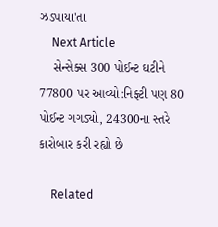ઝડપાયા'તા
    Next Article
    સેન્સેક્સ 300 પોઈન્ટ ઘટીને 77800 પર આવ્યો:નિફ્ટી પણ 80 પોઈન્ટ ગગડ્યો, 24300ના સ્તરે કારોબાર કરી રહ્યો છે

    Related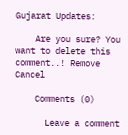Gujarat Updates:

    Are you sure? You want to delete this comment..! Remove Cancel

    Comments (0)

      Leave a comment